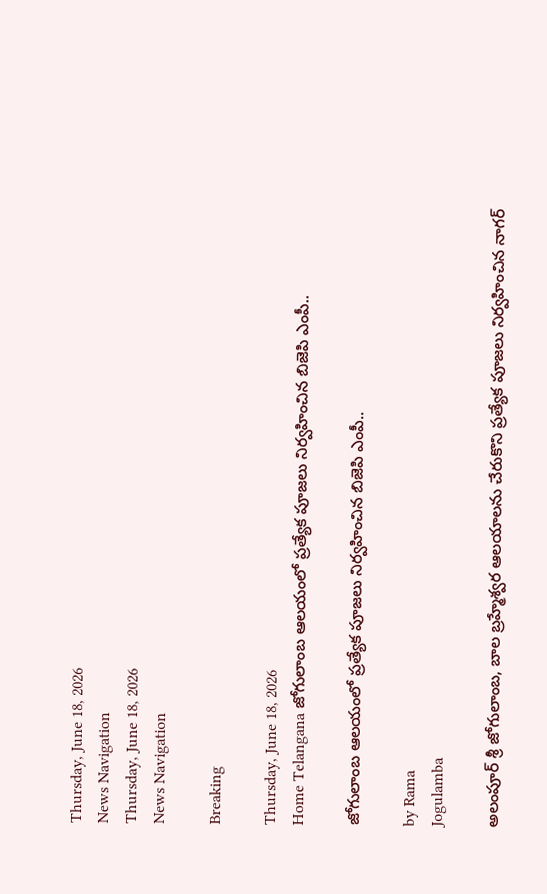Thursday, June 18, 2026
News Navigation
Thursday, June 18, 2026
News Navigation

Breaking

Thursday, June 18, 2026
Home Telangana జోగులాంబ ఆలయంలో ప్రత్యేక పూజలు నిర్వహించిన బిజెపి ఎంపీ..

జోగులాంబ ఆలయంలో ప్రత్యేక పూజలు నిర్వహించిన బిజెపి ఎంపీ..

by Rama
Jogulamba

అలంపూర్ శ్రీ జోగులాంబ, బాల బ్రహ్మేశ్వర ఆలయాలను చేరుకొని ప్రత్యేక పూజలు నిర్వహించిన నాగర్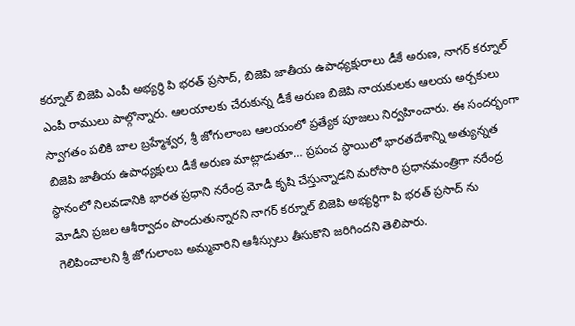కర్నూల్ బిజెపి ఎంపీ అభ్యర్థి పి భరత్ ప్రసాద్, బిజెపి జాతీయ ఉపాధ్యక్షురాలు డీకే అరుణ, నాగర్ కర్నూల్ ఎంపీ రాములు పాల్గొన్నారు. ఆలయాలకు చేరుకున్న డీకే అరుణ బిజెపి నాయకులకు ఆలయ అర్చకులు స్వాగతం పలికి బాల బ్రహ్మేశ్వర, శ్రీ జోగులాంబ ఆలయంలో ప్రత్యేక పూజలు నిర్వహించారు. ఈ సందర్భంగా బిజెపి జాతీయ ఉపాధ్యక్షులు డీకే అరుణ మాట్లాడుతూ… ప్రపంచ స్థాయిలో భారతదేశాన్ని అత్యున్నత స్థానంలో నిలవడానికి భారత ప్రధాని నరేంద్ర మోడీ కృషి చేస్తున్నాడని మరోసారి ప్రధానమంత్రిగా నరేంద్ర మోడీని ప్రజల ఆశీర్వాదం పొందుతున్నారని నాగర్ కర్నూల్ బిజెపి అభ్యర్థిగా పి భరత్ ప్రసాద్ ను గెలిపించాలని శ్రీ జోగులాంబ అమ్మవారిని ఆశీస్సులు తీసుకొని జరిగిందని తెలిపారు.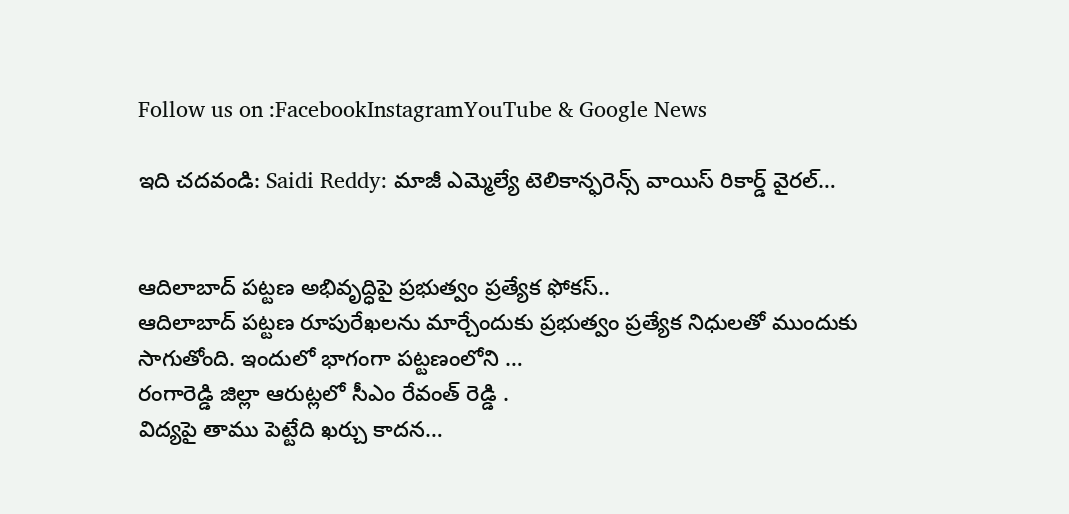Follow us on :FacebookInstagramYouTube & Google News

ఇది చదవండి: Saidi Reddy: మాజీ ఎమ్మెల్యే టెలికాన్ఫరెన్స్‌ వాయిస్‌ రికార్డ్‌ వైరల్‌…


ఆదిలాబాద్ పట్టణ అభివృద్ధిపై ప్రభుత్వం ప్రత్యేక ఫోకస్..
ఆదిలాబాద్ పట్టణ రూపురేఖలను మార్చేందుకు ప్రభుత్వం ప్రత్యేక నిధులతో ముందుకు సాగుతోంది. ఇందులో భాగంగా పట్టణంలోని …
రంగారెడ్డి జిల్లా ఆరుట్లలో సీఎం రేవంత్ రెడ్డి .
విద్యపై తాము పెట్టేది ఖర్చు కాదన…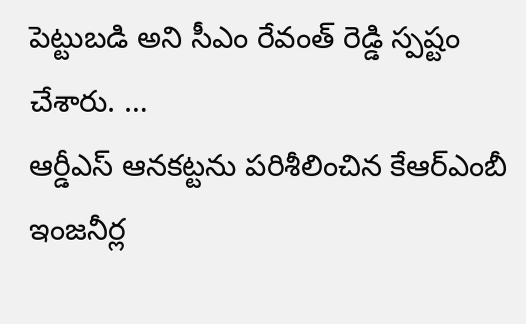పెట్టుబడి అని సీఎం రేవంత్ రెడ్డి స్పష్టం చేశారు. …
ఆర్డీఎస్ ఆనకట్టను పరిశీలించిన కేఆర్ఎంబీ ఇంజనీర్ల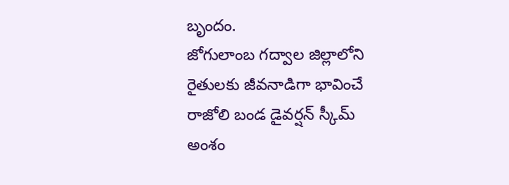బృందం.
జోగులాంబ గద్వాల జిల్లాలోని రైతులకు జీవనాడిగా భావించే రాజోలి బండ డైవర్షన్ స్కీమ్‌ అంశం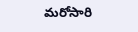మరోసారి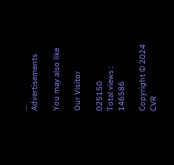…
Advertisements

You may also like

Our Visitor

025150
Total views : 146586

Copyright © 2024 CVR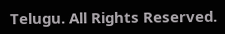Telugu. All Rights Reserved.